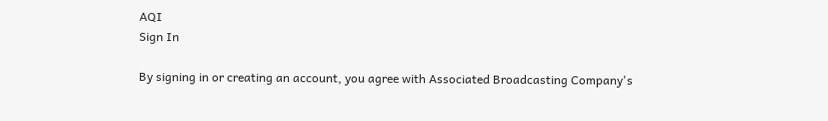AQI
Sign In

By signing in or creating an account, you agree with Associated Broadcasting Company's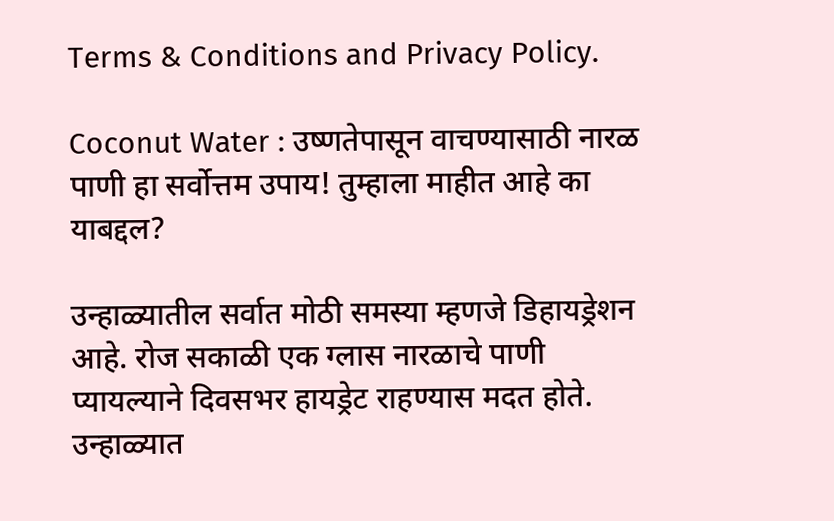Terms & Conditions and Privacy Policy.

Coconut Water : उष्णतेपासून वाचण्यासाठी नारळ पाणी हा सर्वोत्तम उपाय! तुम्हाला माहीत आहे का याबद्दल?

उन्हाळ्यातील सर्वात मोठी समस्या म्हणजे डिहायड्रेशन आहे. रोज सकाळी एक ग्लास नारळाचे पाणी प्यायल्याने दिवसभर हायड्रेट राहण्यास मदत होते. उन्हाळ्यात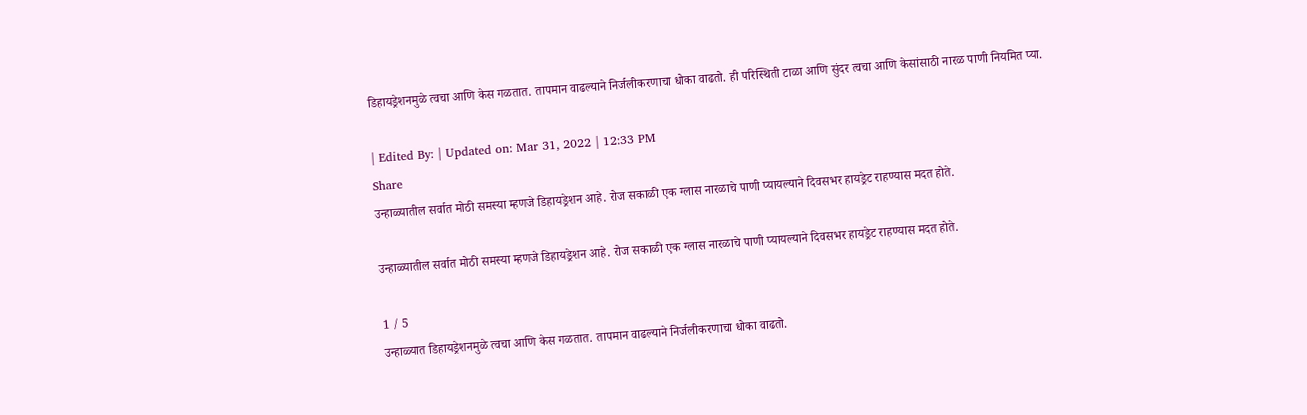डिहायड्रेशनमुळे त्वचा आणि केस गळतात. तापमान वाढल्याने निर्जलीकरणाचा धोका वाढतो. ही परिस्थिती टाळा आणि सुंदर त्वचा आणि केसांसाठी नारळ पाणी नियमित प्या.

| Edited By: | Updated on: Mar 31, 2022 | 12:33 PM
Share
उन्हाळ्यातील सर्वात मोठी समस्या म्हणजे डिहायड्रेशन आहे. रोज सकाळी एक ग्लास नारळाचे पाणी प्यायल्याने दिवसभर हायड्रेट राहण्यास मदत होते.

उन्हाळ्यातील सर्वात मोठी समस्या म्हणजे डिहायड्रेशन आहे. रोज सकाळी एक ग्लास नारळाचे पाणी प्यायल्याने दिवसभर हायड्रेट राहण्यास मदत होते.

1 / 5
उन्हाळ्यात डिहायड्रेशनमुळे त्वचा आणि केस गळतात. तापमान वाढल्याने निर्जलीकरणाचा धोका वाढतो.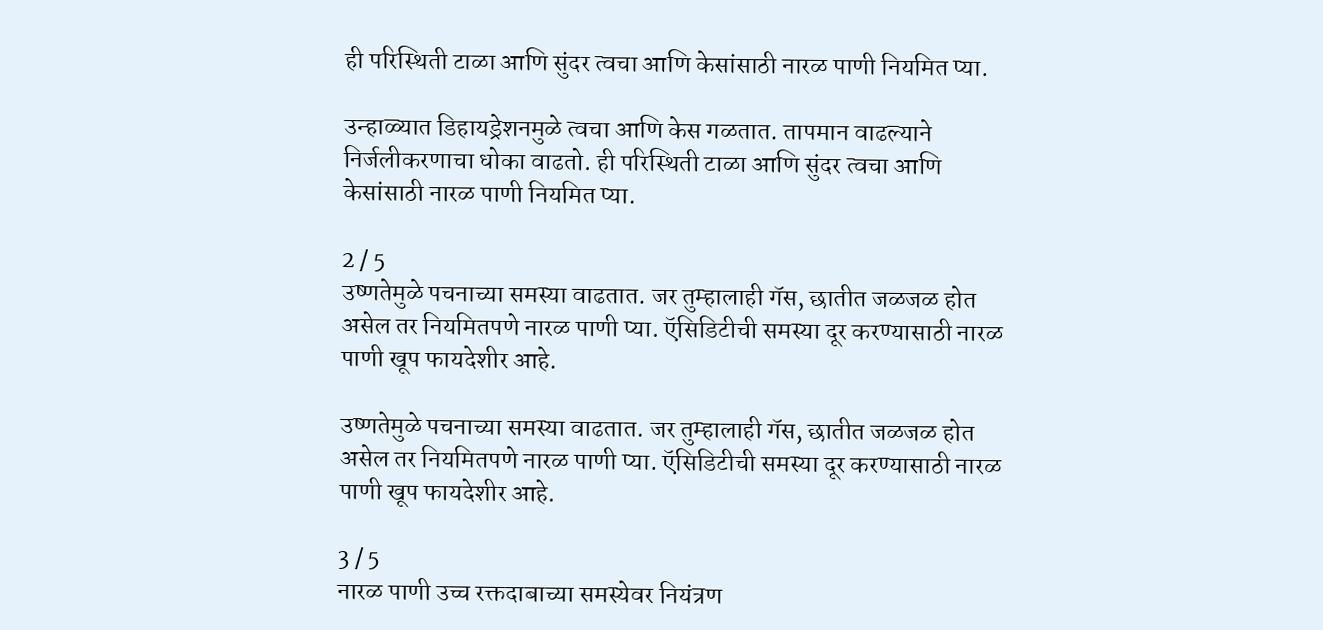ही परिस्थिती टाळा आणि सुंदर त्वचा आणि केसांसाठी नारळ पाणी नियमित प्या.

उन्हाळ्यात डिहायड्रेशनमुळे त्वचा आणि केस गळतात. तापमान वाढल्याने निर्जलीकरणाचा धोका वाढतो. ही परिस्थिती टाळा आणि सुंदर त्वचा आणि केसांसाठी नारळ पाणी नियमित प्या.

2 / 5
उष्णतेमुळे पचनाच्या समस्या वाढतात. जर तुम्हालाही गॅस, छातीत जळजळ होत असेल तर नियमितपणे नारळ पाणी प्या. ऍसिडिटीची समस्या दूर करण्यासाठी नारळ पाणी खूप फायदेशीर आहे.

उष्णतेमुळे पचनाच्या समस्या वाढतात. जर तुम्हालाही गॅस, छातीत जळजळ होत असेल तर नियमितपणे नारळ पाणी प्या. ऍसिडिटीची समस्या दूर करण्यासाठी नारळ पाणी खूप फायदेशीर आहे.

3 / 5
नारळ पाणी उच्च रक्तदाबाच्या समस्येवर नियंत्रण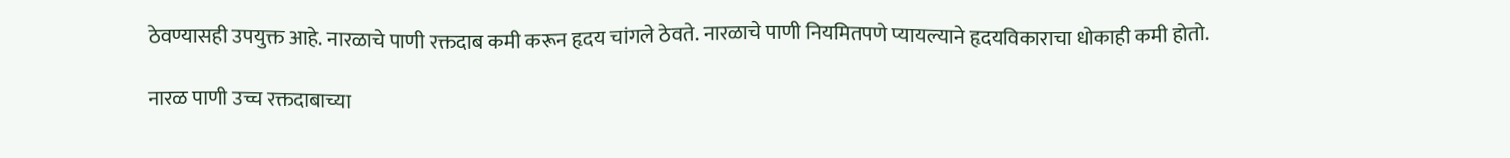ठेवण्यासही उपयुक्त आहे. नारळाचे पाणी रक्तदाब कमी करून हृदय चांगले ठेवते. नारळाचे पाणी नियमितपणे प्यायल्याने हृदयविकाराचा धोकाही कमी होतो.

नारळ पाणी उच्च रक्तदाबाच्या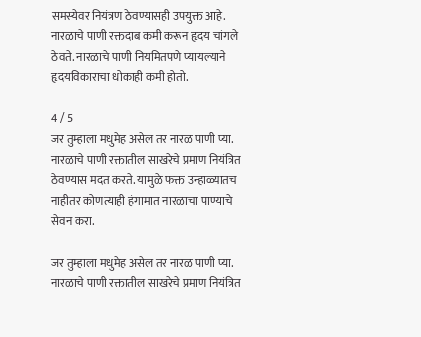समस्येवर नियंत्रण ठेवण्यासही उपयुक्त आहे. नारळाचे पाणी रक्तदाब कमी करून हृदय चांगले ठेवते. नारळाचे पाणी नियमितपणे प्यायल्याने हृदयविकाराचा धोकाही कमी होतो.

4 / 5
जर तुम्हाला मधुमेह असेल तर नारळ पाणी प्या. नारळाचे पाणी रक्तातील साखरेचे प्रमाण नियंत्रित ठेवण्यास मदत करते. यामुळे फक्त उन्हाळ्यातच नाहीतर कोणत्याही हंगामात नारळाचा पाण्याचे सेवन करा.

जर तुम्हाला मधुमेह असेल तर नारळ पाणी प्या. नारळाचे पाणी रक्तातील साखरेचे प्रमाण नियंत्रित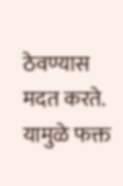ठेवण्यास मदत करते. यामुळे फक्त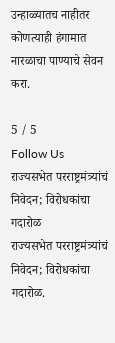उन्हाळ्यातच नाहीतर कोणत्याही हंगामात नारळाचा पाण्याचे सेवन करा.

5 / 5
Follow Us
राज्यसभेत परराष्ट्रमंत्र्यांचं निवेदन; विरोधकांचा गदारोळ
राज्यसभेत परराष्ट्रमंत्र्यांचं निवेदन; विरोधकांचा गदारोळ.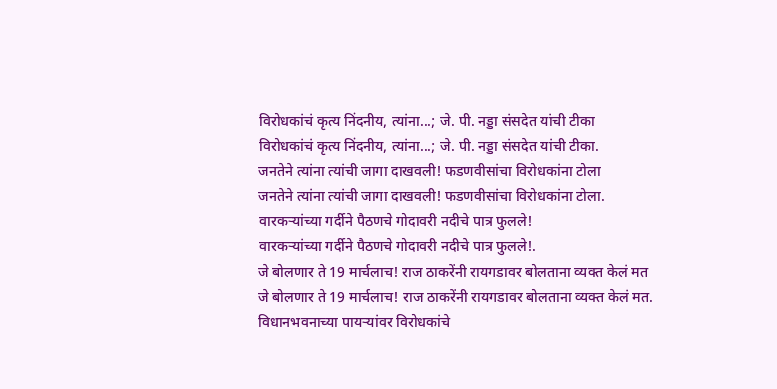विरोधकांचं कृत्य निंदनीय, त्यांना...; जे. पी. नड्डा संसदेत यांची टीका
विरोधकांचं कृत्य निंदनीय, त्यांना...; जे. पी. नड्डा संसदेत यांची टीका.
जनतेने त्यांना त्यांची जागा दाखवली! फडणवीसांचा विरोधकांना टोला
जनतेने त्यांना त्यांची जागा दाखवली! फडणवीसांचा विरोधकांना टोला.
वारकऱ्यांच्या गर्दीने पैठणचे गोदावरी नदीचे पात्र फुलले!
वारकऱ्यांच्या गर्दीने पैठणचे गोदावरी नदीचे पात्र फुलले!.
जे बोलणार ते 19 मार्चलाच! राज ठाकरेंनी रायगडावर बोलताना व्यक्त केलं मत
जे बोलणार ते 19 मार्चलाच! राज ठाकरेंनी रायगडावर बोलताना व्यक्त केलं मत.
विधानभवनाच्या पायऱ्यांवर विरोधकांचे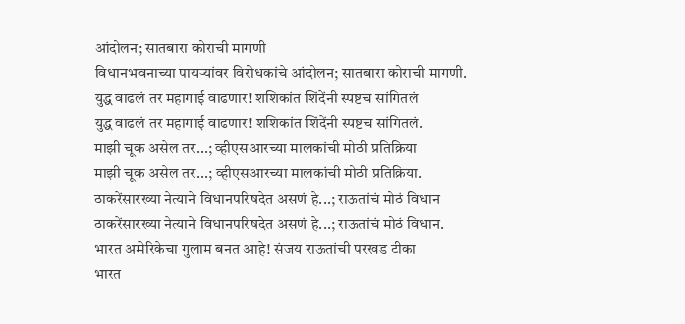आंदोलन; सातबारा कोराची मागणी
विधानभवनाच्या पायऱ्यांवर विरोधकांचे आंदोलन; सातबारा कोराची मागणी.
युद्ध वाढलं तर महागाई वाढणार! शशिकांत शिंदेंनी स्पष्टच सांगितलं
युद्ध वाढलं तर महागाई वाढणार! शशिकांत शिंदेंनी स्पष्टच सांगितलं.
माझी चूक असेल तर...; व्हीएसआरच्या मालकांची मोठी प्रतिक्रिया
माझी चूक असेल तर...; व्हीएसआरच्या मालकांची मोठी प्रतिक्रिया.
ठाकरेंसारख्या नेत्याने विधानपरिषदेत असणं हे...; राऊतांचं मोठं विधान
ठाकरेंसारख्या नेत्याने विधानपरिषदेत असणं हे...; राऊतांचं मोठं विधान.
भारत अमेरिकेचा गुलाम बनत आहे! संजय राऊतांची परखड टीका
भारत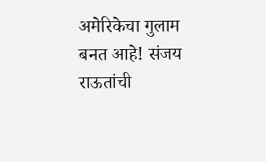अमेरिकेचा गुलाम बनत आहे! संजय राऊतांची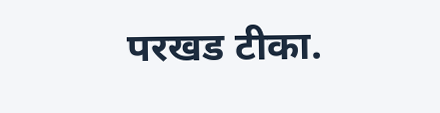परखड टीका.